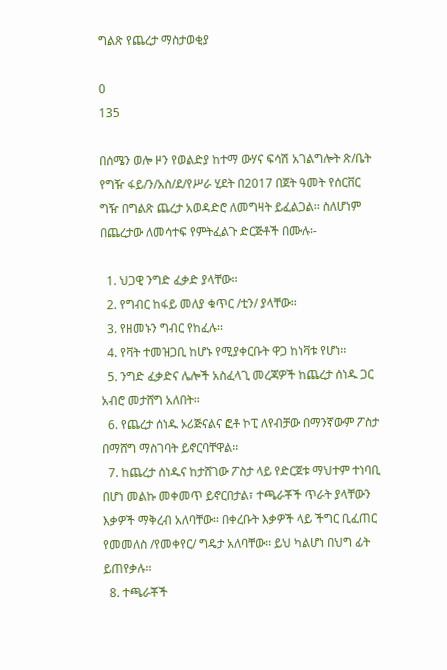ግልጽ የጨረታ ማስታወቂያ

0
135

በሰሜን ወሎ ዞን የወልድያ ከተማ ውሃና ፍሳሽ አገልግሎት ጽ/ቤት የግዥ ፋይ/ን/አስ/ደ/የሥራ ሂደት በ2017 በጀት ዓመት የሰርቨር ግዥ በግልጽ ጨረታ አወዳድሮ ለመግዛት ይፈልጋል፡፡ ስለሆነም በጨረታው ለመሳተፍ የምትፈልጉ ድርጅቶች በሙሉ፡-

  1. ህጋዊ ንግድ ፈቃድ ያላቸው፡፡
  2. የግብር ከፋይ መለያ ቁጥር /ቲን/ ያላቸው፡፡
  3. የዘመኑን ግብር የከፈሉ፡፡
  4. የቫት ተመዝጋቢ ከሆኑ የሚያቀርቡት ዋጋ ከነቫቱ የሆነ፡፡
  5. ንግድ ፈቃድና ሌሎች አስፈላጊ መረጃዎች ከጨረታ ሰነዱ ጋር አብሮ መታሸግ አለበት፡፡
  6. የጨረታ ሰነዱ ኦሪጅናልና ፎቶ ኮፒ ለየብቻው በማንኛውም ፖስታ በማሸግ ማስገባት ይኖርባቸዋል፡፡
  7. ከጨረታ ሰነዱና ከታሸገው ፖስታ ላይ የድርጀቱ ማህተም ተነባቢ በሆነ መልኩ መቀመጥ ይኖርበታል፣ ተጫራቾች ጥራት ያላቸውን እቃዎች ማቅረብ አለባቸው፡፡ በቀረቡት እቃዎች ላይ ችግር ቢፈጠር የመመለስ /የመቀየር/ ግዴታ አለባቸው፡፡ ይህ ካልሆነ በህግ ፊት ይጠየቃሉ፡፡
  8. ተጫራቾች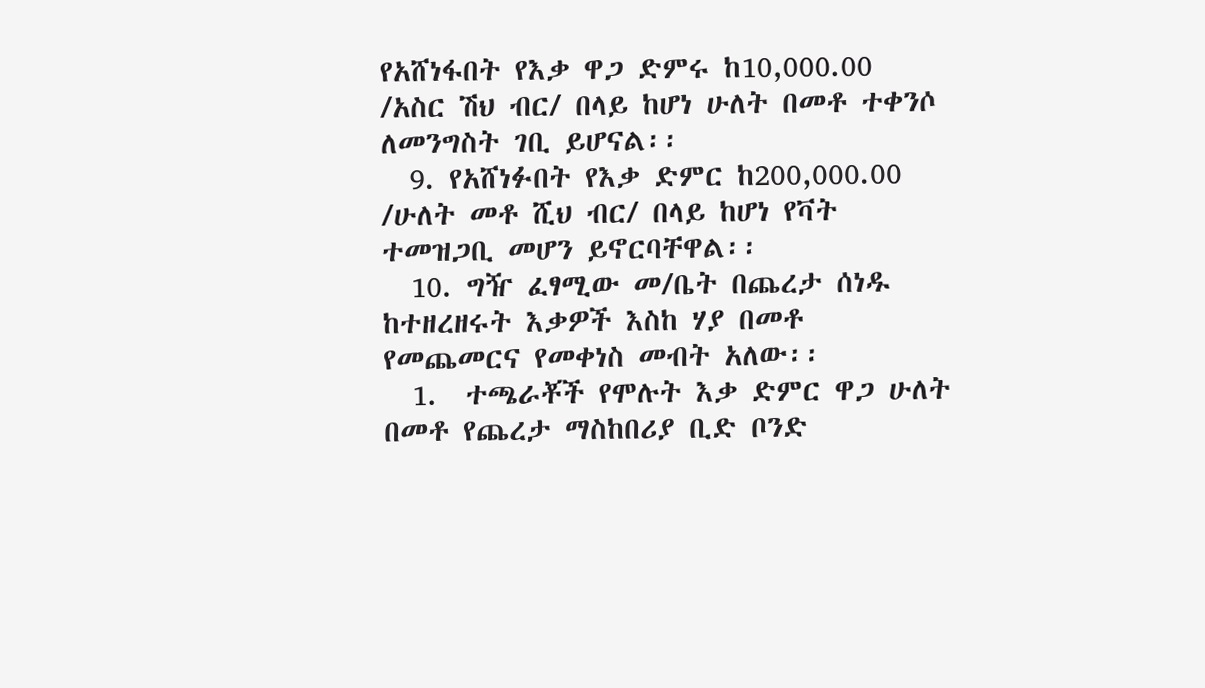የአሸነፋበት የእቃ ዋጋ ድምሩ ከ10,000.00 /አስር ሽህ ብር/ በላይ ከሆነ ሁለት በመቶ ተቀንሶ ለመንግስት ገቢ ይሆናል፡፡
  9. የአሸነፉበት የእቃ ድምር ከ200,000.00 /ሁለት መቶ ሺህ ብር/ በላይ ከሆነ የቫት ተመዝጋቢ መሆን ይኖርባቸዋል፡፡
  10. ግዥ ፈፃሚው መ/ቤት በጨረታ ሰነዱ ከተዘረዘሩት እቃዎች እስከ ሃያ በመቶ የመጨመርና የመቀነስ መብት አለው፡፡
  1.  ተጫራቾች የሞሉት እቃ ድምር ዋጋ ሁለት በመቶ የጨረታ ማስከበሪያ ቢድ ቦንድ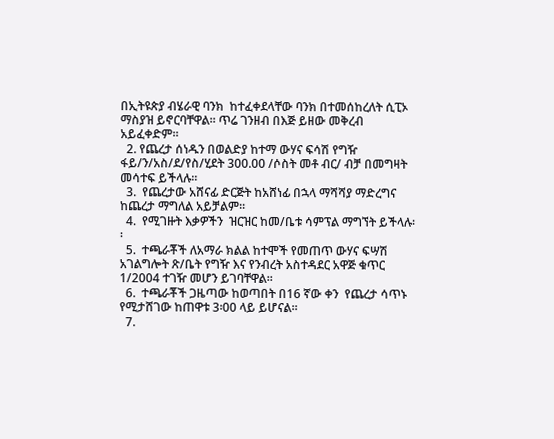በኢትዩጵያ ብሄራዊ ባንክ  ከተፈቀደላቸው ባንክ በተመሰከረለት ሲፒኦ ማስያዝ ይኖርባቸዋል፡፡ ጥሬ ገንዘብ በእጅ ይዘው መቅረብ አይፈቀድም፡፡
  2. የጨረታ ሰነዱን በወልድያ ከተማ ውሃና ፍሳሽ የግዥ ፋይ/ን/አስ/ደ/የስ/ሂደት 300.00 /ሶስት መቶ ብር/ ብቻ በመግዛት መሳተፍ ይችላሉ፡፡
  3.  የጨረታው አሸናፊ ድርጅት ከአሸነፊ በኋላ ማሻሻያ ማድረግና ከጨረታ ማግለል አይቻልም፡፡
  4.  የሚገዙት እቃዎችን  ዝርዝር ከመ/ቤቱ ሳምፕል ማግኘት ይችላሉ፡፡
  5.  ተጫራቾች ለአማራ ክልል ከተሞች የመጠጥ ውሃና ፍሣሽ አገልግሎት ጽ/ቤት የግዥ እና የንብረት አስተዳደር አዋጅ ቁጥር 1/2004 ተገዥ መሆን ይገባቸዋል፡፡
  6.  ተጫራቾች ጋዜጣው ከወጣበት በ16 ኛው ቀን  የጨረታ ሳጥኑ የሚታሸገው ከጠዋቱ 3፡00 ላይ ይሆናል፡፡
  7.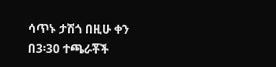ሳጥኑ ታሽጎ በዚሁ ቀን በ3፡30 ተጫራቾች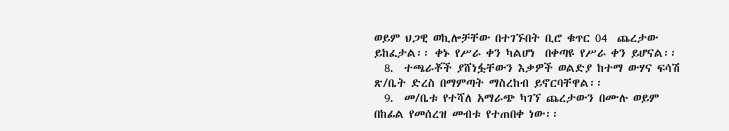ወይም ህጋዊ ወኪሎቻቸው በተገኙበት ቢሮ ቁጥር 04  ጨረታው ይከፈታል፡፡ ቀኑ የሥራ ቀን ካልሆነ  በቀጣዩ የሥራ ቀን ይሆናል፡፡
  8.  ተጫራቾች ያሸነፏቸውን እቃዎች ወልድያ ከተማ ውሃና ፍሳሽ ጽ/ቤት ድረስ በማምጣት ማስረከብ ይኖርባቸዋል፡፡
  9.  መ/ቤቱ የተሻለ አማራጭ ካገኘ ጨረታውን በሙሉ ወይም በከፊል የመሰረዝ መብቱ የተጠበቀ ነው፡፡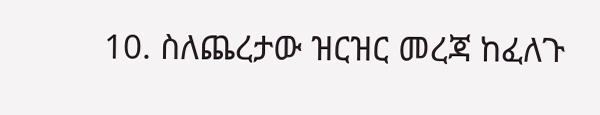10. ስለጨረታው ዝርዝር መረጃ ከፈለጉ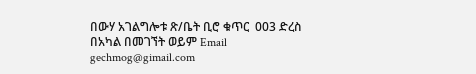በውሃ አገልግሎቱ ጽ/ቤት ቢሮ ቁጥር  003 ድረስ በአካል በመገኘት ወይም Email gechmog@gimail.com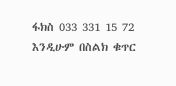ፋክስ 033 331 15 72 እንዲሁም በስልክ ቁጥር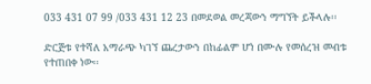033 431 07 99 /033 431 12 23 በመደወል መረጃውን ማግኘት ይችላሉ፡፡

ድርጅቱ የተሻለ አማራጭ ካገኘ ጨረታውን በከፊልም ሆነ በሙሉ የመሰረዝ መብቱ የተጠበቀ ነው፡፡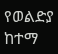የወልድያ ከተማ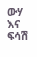ውሃ እና ፍሳሽ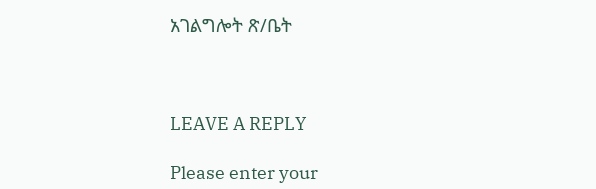አገልግሎት ጽ/ቤት



LEAVE A REPLY

Please enter your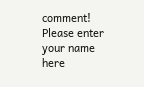comment!
Please enter your name here